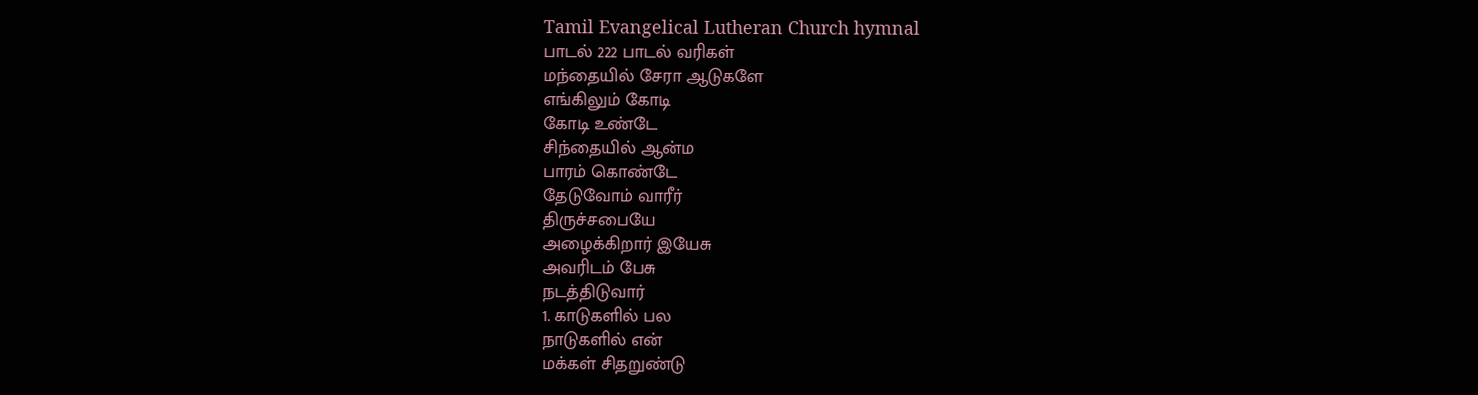Tamil Evangelical Lutheran Church hymnal
பாடல் 222 பாடல் வரிகள்
மந்தையில் சேரா ஆடுகளே
எங்கிலும் கோடி
கோடி உண்டே
சிந்தையில் ஆன்ம
பாரம் கொண்டே
தேடுவோம் வாரீர்
திருச்சபையே
அழைக்கிறார் இயேசு
அவரிடம் பேசு
நடத்திடுவார்
1. காடுகளில் பல
நாடுகளில் என்
மக்கள் சிதறுண்டு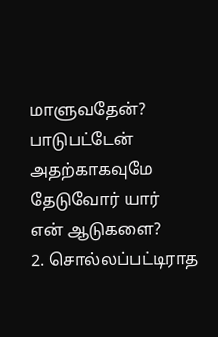மாளுவதேன்?
பாடுபட்டேன் அதற்காகவுமே
தேடுவோர் யார்
என் ஆடுகளை?
2. சொல்லப்பட்டிராத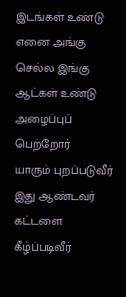இடங்கள் உண்டு
எனை அங்கு
செல்ல இங்கு
ஆட்கள் உண்டு
அழைப்புப் பெற்றோர்
யாரும் புறப்படுவீர்
இது ஆண்டவர்
கட்டளை கீழ்ப்படிவீர்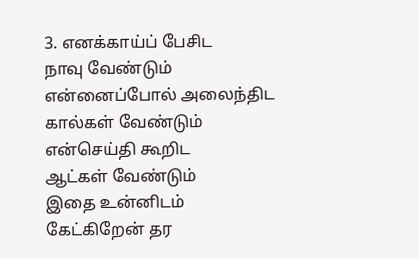3. எனக்காய்ப் பேசிட
நாவு வேண்டும்
என்னைப்போல் அலைந்திட
கால்கள் வேண்டும்
என்செய்தி கூறிட
ஆட்கள் வேண்டும்
இதை உன்னிடம்
கேட்கிறேன் தர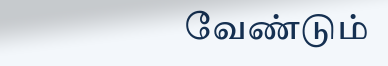வேண்டும்